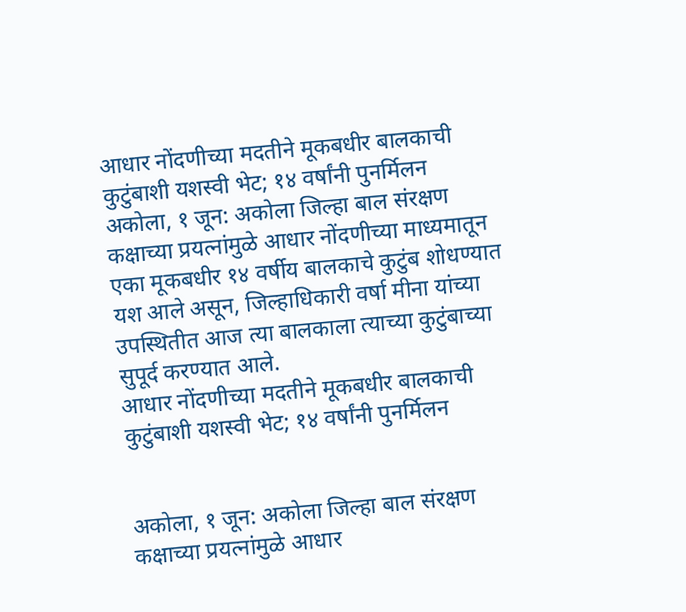आधार नोंदणीच्या मदतीने मूकबधीर बालकाची कुटुंबाशी यशस्वी भेट; १४ वर्षांनी पुनर्मिलन
अकोला, १ जून: अकोला जिल्हा बाल संरक्षण कक्षाच्या प्रयत्नांमुळे आधार नोंदणीच्या माध्यमातून एका मूकबधीर १४ वर्षीय बालकाचे कुटुंब शोधण्यात यश आले असून, जिल्हाधिकारी वर्षा मीना यांच्या उपस्थितीत आज त्या बालकाला त्याच्या कुटुंबाच्या सुपूर्द करण्यात आले.
आधार नोंदणीच्या मदतीने मूकबधीर बालकाची कुटुंबाशी यशस्वी भेट; १४ वर्षांनी पुनर्मिलन


अकोला, १ जून: अकोला जिल्हा बाल संरक्षण कक्षाच्या प्रयत्नांमुळे आधार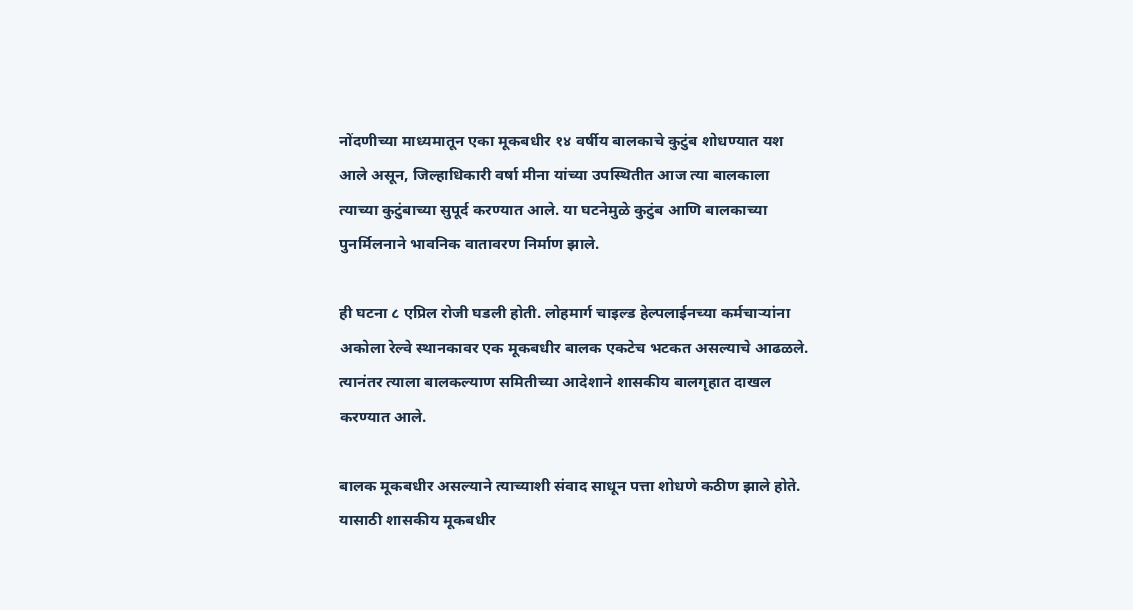नोंदणीच्या माध्यमातून एका मूकबधीर १४ वर्षीय बालकाचे कुटुंब शोधण्यात यश आले असून, जिल्हाधिकारी वर्षा मीना यांच्या उपस्थितीत आज त्या बालकाला त्याच्या कुटुंबाच्या सुपूर्द करण्यात आले. या घटनेमुळे कुटुंब आणि बालकाच्या पुनर्मिलनाने भावनिक वातावरण निर्माण झाले.

ही घटना ८ एप्रिल रोजी घडली होती. लोहमार्ग चाइल्ड हेल्पलाईनच्या कर्मचाऱ्यांना अकोला रेल्वे स्थानकावर एक मूकबधीर बालक एकटेच भटकत असल्याचे आढळले. त्यानंतर त्याला बालकल्याण समितीच्या आदेशाने शासकीय बालगृहात दाखल करण्यात आले.

बालक मूकबधीर असल्याने त्याच्याशी संवाद साधून पत्ता शोधणे कठीण झाले होते. यासाठी शासकीय मूकबधीर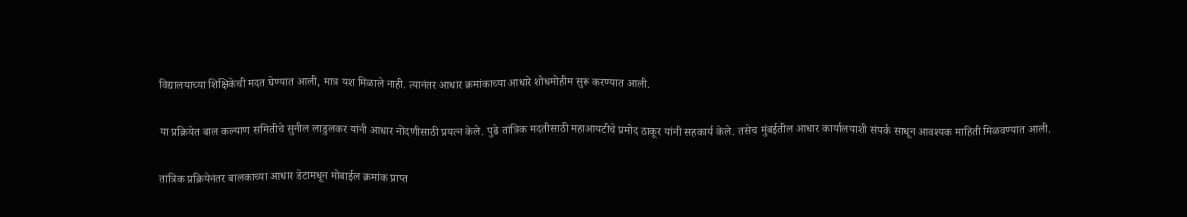विद्यालयाच्या शिक्षिकेची मदत घेण्यात आली, मात्र यश मिळाले नाही. त्यानंतर आधार क्रमांकाच्या आधारे शोधमोहीम सुरू करण्यात आली.

या प्रक्रियेत बाल कल्याण समितीचे सुनील लाडुलकर यांनी आधार नोंदणीसाठी प्रयत्न केले. पुढे तांत्रिक मदतीसाठी महाआयटीचे प्रमोद ठाकूर यांनी सहकार्य केले. तसेच मुंबईतील आधार कार्यालयाशी संपर्क साधून आवश्यक माहिती मिळवण्यात आली.

तांत्रिक प्रक्रियेनंतर बालकाच्या आधार डेटामधून मोबाईल क्रमांक प्राप्त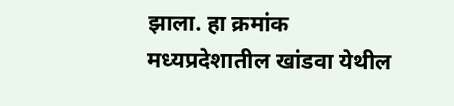झाला. हा क्रमांक मध्यप्रदेशातील खांडवा येथील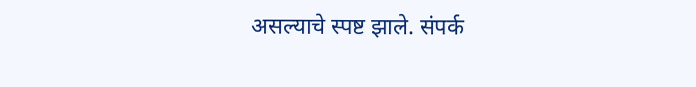असल्याचे स्पष्ट झाले. संपर्क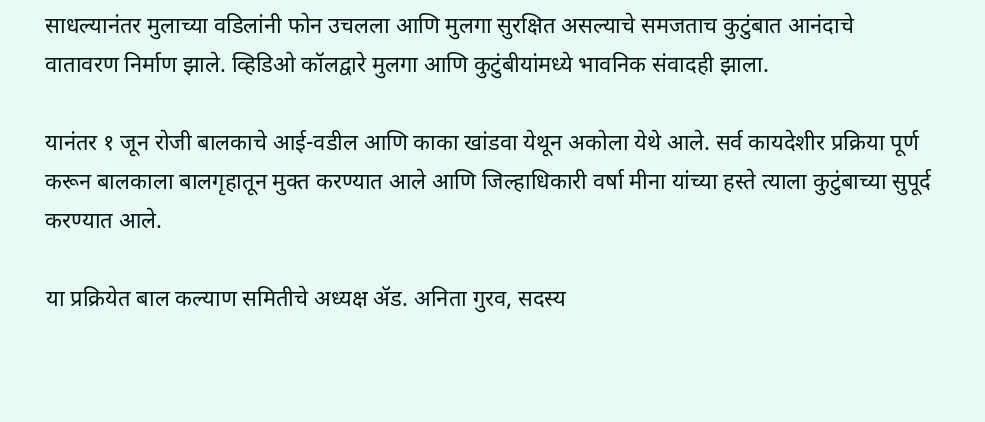साधल्यानंतर मुलाच्या वडिलांनी फोन उचलला आणि मुलगा सुरक्षित असल्याचे समजताच कुटुंबात आनंदाचे वातावरण निर्माण झाले. व्हिडिओ कॉलद्वारे मुलगा आणि कुटुंबीयांमध्ये भावनिक संवादही झाला.

यानंतर १ जून रोजी बालकाचे आई-वडील आणि काका खांडवा येथून अकोला येथे आले. सर्व कायदेशीर प्रक्रिया पूर्ण करून बालकाला बालगृहातून मुक्त करण्यात आले आणि जिल्हाधिकारी वर्षा मीना यांच्या हस्ते त्याला कुटुंबाच्या सुपूर्द करण्यात आले.

या प्रक्रियेत बाल कल्याण समितीचे अध्यक्ष ॲड. अनिता गुरव, सदस्य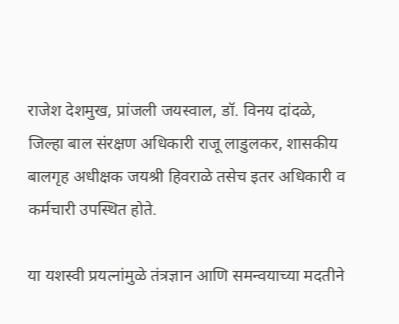राजेश देशमुख, प्रांजली जयस्वाल, डॉ. विनय दांदळे, जिल्हा बाल संरक्षण अधिकारी राजू लाडुलकर, शासकीय बालगृह अधीक्षक जयश्री हिवराळे तसेच इतर अधिकारी व कर्मचारी उपस्थित होते.

या यशस्वी प्रयत्नांमुळे तंत्रज्ञान आणि समन्वयाच्या मदतीने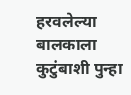हरवलेल्या बालकाला कुटुंबाशी पुन्हा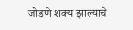जोडणे शक्य झाल्याचे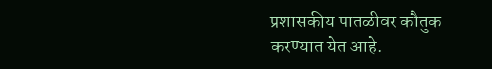प्रशासकीय पातळीवर कौतुक करण्यात येत आहे.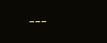---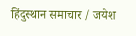हिंदुस्थान समाचार / जयेश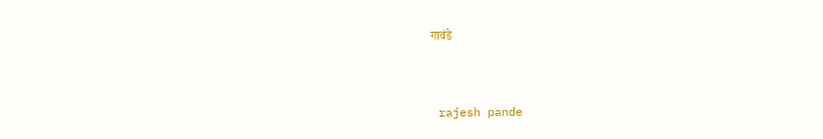गावंडे


 rajesh pande